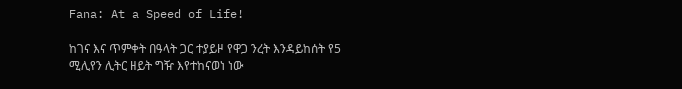Fana: At a Speed of Life!

ከገና እና ጥምቀት በዓላት ጋር ተያይዞ የዋጋ ንረት እንዳይከሰት የ5 ሚሊየን ሊትር ዘይት ግዥ እየተከናወነ ነው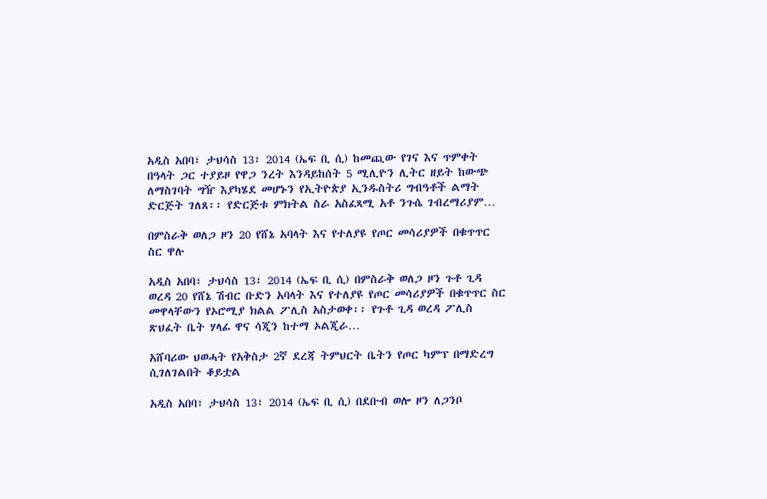አዲስ አበባ፣ ታህሳስ 13፣ 2014 (ኤፍ ቢ ሲ) ከመጪው የገና እና ጥምቀት በዓላት ጋር ተያይዞ የዋጋ ንረት እንዳይከሰት 5 ሚሊዮን ሊትር ዘይት ከውጭ ለማስገባት ግዥ እያካሄደ መሆኑን የኢትዮጵያ ኢንዱስትሪ ግብዓቶች ልማት ድርጅት ገለጸ፡፡ የድርጅቱ ምክትል ስራ አስፈጻሚ አቶ ንጉሴ ገብረማሪያም…

በምስራቅ ወለጋ ዞን 20 የሸኔ አባላት እና የተለያዩ የጦር መሳሪያዎች በቁጥጥር ስር ዋሉ

አዲስ አበባ፣ ታህሳስ 13፣ 2014 (ኤፍ ቢ ሲ) በምስራቅ ወለጋ ዞን ጉቶ ጊዳ ወረዳ 20 የሸኔ ሽብር ቡድን አባላት እና የተለያዩ የጦር መሳሪያዎች በቁጥጥር ስር መዋላቸውን የኦሮሚያ ክልል ፖሊስ አስታወቀ፡፡ የጉቶ ጊዳ ወረዳ ፖሊስ ጽህፈት ቤት ሃላፊ ዋና ሳጂን ከተማ ኦልጂራ…

አሸባሪው ህወሓት የአቅስታ 2ኛ ደረጃ ትምህርት ቤትን የጦር ካምፕ በማድረግ ሲገለገልበት ቆይቷል

አዲስ አበባ፣ ታህሳስ 13፣ 2014 (ኤፍ ቢ ሲ) በደቡብ ወሎ ዞን ለጋንቦ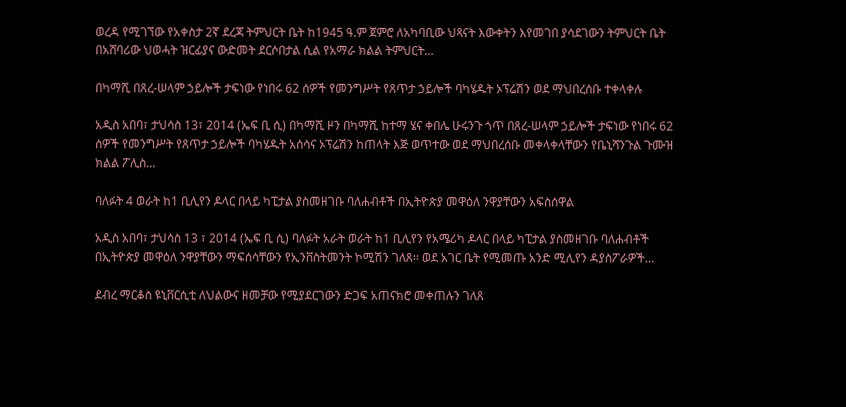ወረዳ የሚገኘው የአቀስታ 2ኛ ደረጃ ትምህርት ቤት ከ1945 ዓ.ም ጀምሮ ለአካባቢው ህጻናት እውቀትን እየመገበ ያሳደገውን ትምህርት ቤት በአሸባሪው ህወሓት ዝርፊያና ውድመት ደርሶበታል ሲል የአማራ ክልል ትምህርት…

በካማሺ በጸረ-ሠላም ኃይሎች ታፍነው የነበሩ 62 ሰዎች የመንግሥት የጸጥታ ኃይሎች ባካሄዱት ኦፕሬሽን ወደ ማህበረሰቡ ተቀላቀሉ

አዲስ አበባ፣ ታህሳስ 13፣ 2014 (ኤፍ ቢ ሲ) በካማሺ ዞን በካማሺ ከተማ ሄና ቀበሌ ሁሩንጉ ጎጥ በጸረ-ሠላም ኃይሎች ታፍነው የነበሩ 62 ሰዎች የመንግሥት የጸጥታ ኃይሎች ባካሄዱት አሰሳና ኦፕሬሽን ከጠላት እጅ ወጥተው ወደ ማህበረሰቡ መቀላቀላቸውን የቤኒሻንጉል ጉሙዝ ክልል ፖሊስ…

ባለፉት 4 ወራት ከ1 ቢሊየን ዶላር በላይ ካፒታል ያስመዘገቡ ባለሐብቶች በኢትዮጵያ መዋዕለ ንዋያቸውን አፍስሰዋል

አዲስ አበባ፣ ታህሳስ 13 ፣ 2014 (ኤፍ ቢ ሲ) ባለፉት አራት ወራት ከ1 ቢሊየን የአሜሪካ ዶላር በላይ ካፒታል ያስመዘገቡ ባለሐብቶች በኢትዮጵያ መዋዕለ ንዋያቸውን ማፍሰሳቸውን የኢንቨስትመንት ኮሚሽን ገለጸ፡፡ ወደ አገር ቤት የሚመጡ አንድ ሚሊየን ዳያስፖራዎች…

ደብረ ማርቆስ ዩኒቨርሲቲ ለህልውና ዘመቻው የሚያደርገውን ድጋፍ አጠናክሮ መቀጠሉን ገለጸ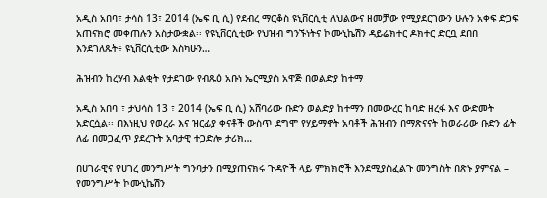አዲስ አበባ፣ ታሳስ 13፣ 2014 (ኤፍ ቢ ሲ) የደብረ ማርቆስ ዩኒቨርሲቲ ለህልውና ዘመቻው የሚያደርገውን ሁሉን አቀፍ ድጋፍ አጠናክሮ መቀጠሉን አስታውቋል፡፡ የዩኒቨርሲቲው የህዝብ ግንኙነትና ኮሙኒኬሽን ዳይሬክተር ዶክተር ድርቧ ደበበ እንደገለጹት፥ ዩኒቨርሲቲው እስካሁን…

ሕዝብን ከረሃብ እልቂት የታደገው የብጹዕ አቡነ ኤርሚያስ አዋጅ በወልድያ ከተማ

አዲስ አበባ ፣ ታህሳስ 13 ፣ 2014 (ኤፍ ቢ ሲ) አሸባሪው ቡድን ወልድያ ከተማን በመውረር ከባድ ዘረፋ እና ውድመት አድርሷል፡፡ በእነዚህ የወረራ እና ዝርፊያ ቀናቶች ውስጥ ደግሞ የሃይማኖት አባቶች ሕዝብን በማጽናናት ከወራሪው ቡድን ፊት ለፊ በመጋፈጥ ያደረጉት አባታዊ ተጋድሎ ታሪክ…

በሀገራዊና የሀገረ መንግሥት ግንባታን በሚያጠናክሩ ጉዳዮች ላይ ምክክሮች እንደሚያስፈልጉ መንግስት በጽኑ ያምናል – የመንግሥት ኮሙኒኬሽን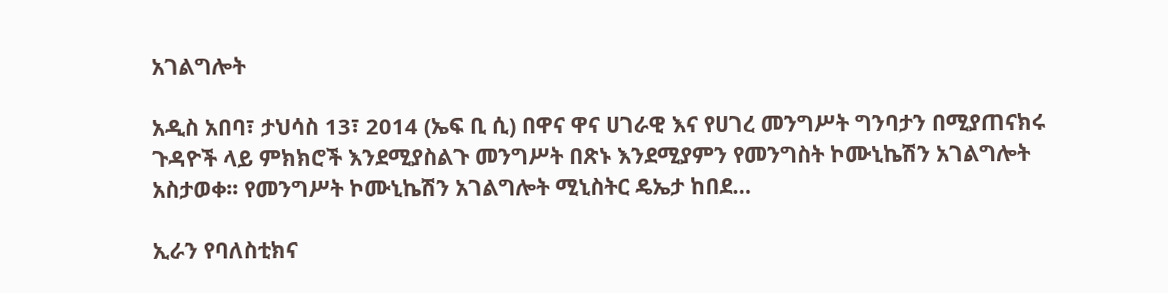አገልግሎት

አዲስ አበባ፣ ታህሳስ 13፣ 2014 (ኤፍ ቢ ሲ) በዋና ዋና ሀገራዊ እና የሀገረ መንግሥት ግንባታን በሚያጠናክሩ ጉዳዮች ላይ ምክክሮች እንደሚያስልጉ መንግሥት በጽኑ እንደሚያምን የመንግስት ኮሙኒኬሽን አገልግሎት አስታወቀ፡፡ የመንግሥት ኮሙኒኬሽን አገልግሎት ሚኒስትር ዴኤታ ከበደ…

ኢራን የባለስቲክና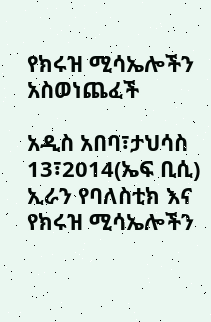የክሩዝ ሚሳኤሎችን አስወነጨፈች

አዲስ አበባ፣ታህሳስ 13፣2014(ኤፍ ቢሲ) ኢራን የባለስቲክ እና የክሩዝ ሚሳኤሎችን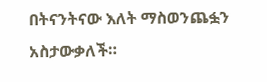በትናንትናው እለት ማስወንጨፏን አስታውቃለች።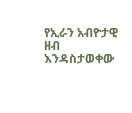የኢራን አብዮታዊ ዘብ እንዳስታወቀው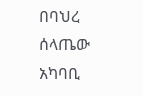በባህረ ሰላጤው አካባቢ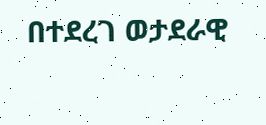በተደረገ ወታደራዊ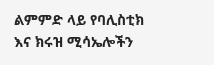ልምምድ ላይ የባሊስቲክ እና ክሩዝ ሚሳኤሎችን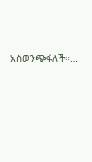አስወንጭፋለች።…